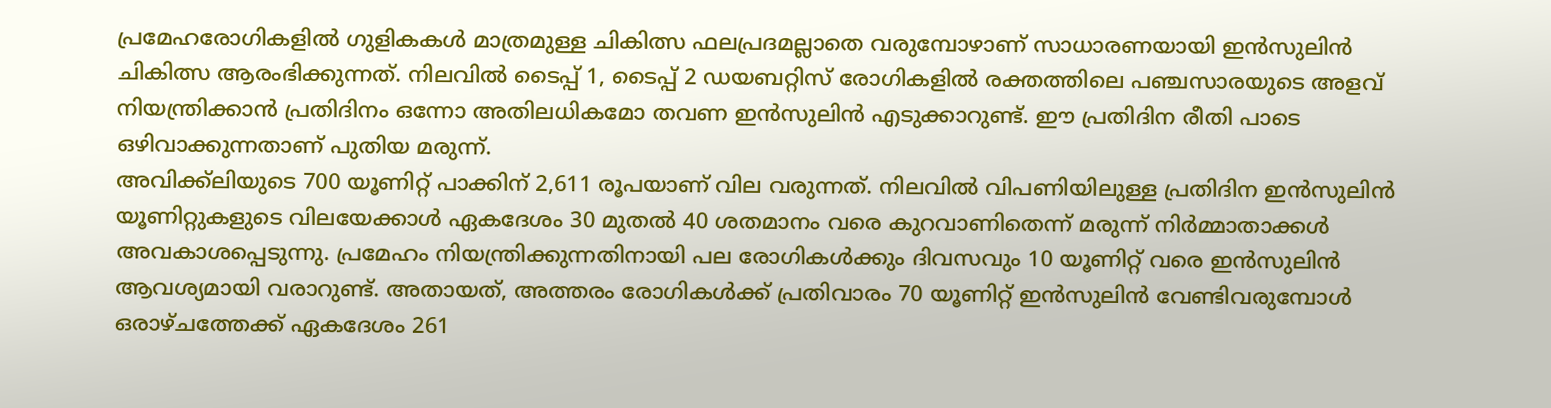പ്രമേഹരോഗികളിൽ ഗുളികകൾ മാത്രമുള്ള ചികിത്സ ഫലപ്രദമല്ലാതെ വരുമ്പോഴാണ് സാധാരണയായി ഇൻസുലിൻ ചികിത്സ ആരംഭിക്കുന്നത്. നിലവിൽ ടൈപ്പ് 1, ടൈപ്പ് 2 ഡയബറ്റിസ് രോഗികളിൽ രക്തത്തിലെ പഞ്ചസാരയുടെ അളവ് നിയന്ത്രിക്കാൻ പ്രതിദിനം ഒന്നോ അതിലധികമോ തവണ ഇൻസുലിൻ എടുക്കാറുണ്ട്. ഈ പ്രതിദിന രീതി പാടെ ഒഴിവാക്കുന്നതാണ് പുതിയ മരുന്ന്.
അവിക്ക്ലിയുടെ 700 യൂണിറ്റ് പാക്കിന് 2,611 രൂപയാണ് വില വരുന്നത്. നിലവിൽ വിപണിയിലുള്ള പ്രതിദിന ഇൻസുലിൻ യൂണിറ്റുകളുടെ വിലയേക്കാൾ ഏകദേശം 30 മുതൽ 40 ശതമാനം വരെ കുറവാണിതെന്ന് മരുന്ന് നിർമ്മാതാക്കൾ അവകാശപ്പെടുന്നു. പ്രമേഹം നിയന്ത്രിക്കുന്നതിനായി പല രോഗികൾക്കും ദിവസവും 10 യൂണിറ്റ് വരെ ഇൻസുലിൻ ആവശ്യമായി വരാറുണ്ട്. അതായത്, അത്തരം രോഗികൾക്ക് പ്രതിവാരം 70 യൂണിറ്റ് ഇൻസുലിൻ വേണ്ടിവരുമ്പോൾ ഒരാഴ്ചത്തേക്ക് ഏകദേശം 261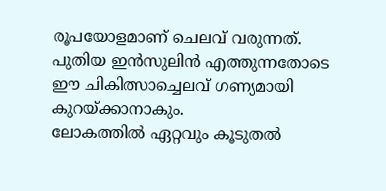രൂപയോളമാണ് ചെലവ് വരുന്നത്. പുതിയ ഇൻസുലിൻ എത്തുന്നതോടെ ഈ ചികിത്സാച്ചെലവ് ഗണ്യമായി കുറയ്ക്കാനാകും.
ലോകത്തിൽ ഏറ്റവും കൂടുതൽ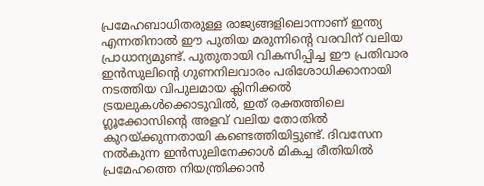പ്രമേഹബാധിതരുള്ള രാജ്യങ്ങളിലൊന്നാണ് ഇന്ത്യ എന്നതിനാൽ ഈ പുതിയ മരുന്നിന്റെ വരവിന് വലിയ പ്രാധാന്യമുണ്ട്. പുതുതായി വികസിപ്പിച്ച ഈ പ്രതിവാര ഇൻസുലിന്റെ ഗുണനിലവാരം പരിശോധിക്കാനായി നടത്തിയ വിപുലമായ ക്ലിനിക്കൽ ട്രയലുകൾക്കൊടുവിൽ, ഇത് രക്തത്തിലെ ഗ്ലൂക്കോസിന്റെ അളവ് വലിയ തോതിൽ കുറയ്ക്കുന്നതായി കണ്ടെത്തിയിട്ടുണ്ട്. ദിവസേന നൽകുന്ന ഇൻസുലിനേക്കാൾ മികച്ച രീതിയിൽ പ്രമേഹത്തെ നിയന്ത്രിക്കാൻ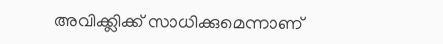അവിക്ക്ലിക്ക് സാധിക്കുമെന്നാണ്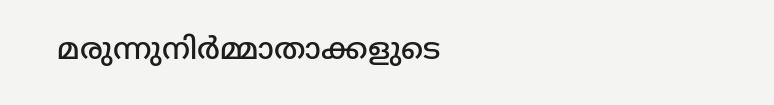മരുന്നുനിർമ്മാതാക്കളുടെ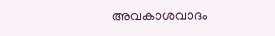അവകാശവാദം